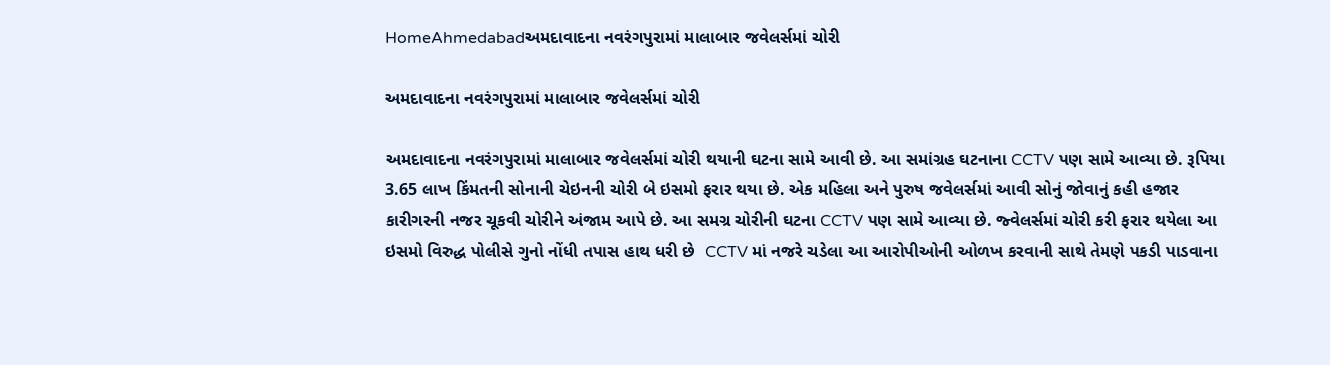HomeAhmedabadઅમદાવાદના નવરંગપુરામાં માલાબાર જવેલર્સમાં ચોરી

અમદાવાદના નવરંગપુરામાં માલાબાર જવેલર્સમાં ચોરી

અમદાવાદના નવરંગપુરામાં માલાબાર જવેલર્સમાં ચોરી થયાની ઘટના સામે આવી છે. આ સમાંગ્રહ ઘટનાના CCTV પણ સામે આવ્યા છે. રૂપિયા 3.65 લાખ કિંમતની સોનાની ચેઇનની ચોરી બે ઇસમો ફરાર થયા છે. એક મહિલા અને પુરુષ જવેલર્સમાં આવી સોનું જોવાનું કહી હજાર કારીગરની નજર ચૂકવી ચોરીને અંજામ આપે છે. આ સમગ્ર ચોરીની ઘટના CCTV પણ સામે આવ્યા છે. જ્વેલર્સમાં ચોરી કરી ફરાર થયેલા આ ઇસમો વિરુદ્ધ પોલીસે ગુનો નોંધી તપાસ હાથ ધરી છે  CCTV માં નજરે ચડેલા આ આરોપીઓની ઓળખ કરવાની સાથે તેમણે પકડી પાડવાના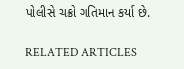પોલીસે ચક્રો ગતિમાન કર્યા છે.

RELATED ARTICLES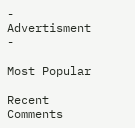- Advertisment -

Most Popular

Recent Comments